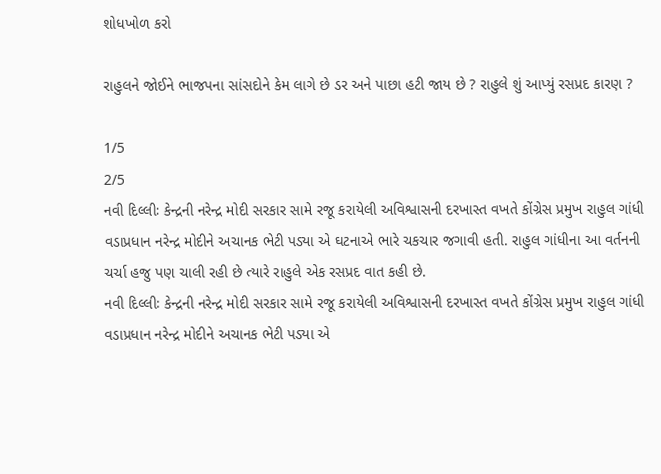શોધખોળ કરો

રાહુલને જોઈને ભાજપના સાંસદોને કેમ લાગે છે ડર અને પાછા હટી જાય છે ? રાહુલે શું આપ્યું રસપ્રદ કારણ ?

1/5
2/5
નવી દિલ્લીઃ કેન્દ્રની નરેન્દ્ર મોદી સરકાર સામે રજૂ કરાયેલી અવિશ્વાસની દરખાસ્ત વખતે કોંગ્રેસ પ્રમુખ રાહુલ ગાંધી વડાપ્રધાન નરેન્દ્ર મોદીને અચાનક ભેટી પડ્યા એ ઘટનાએ ભારે ચકચાર જગાવી હતી. રાહુલ ગાંધીના આ વર્તનની ચર્ચા હજુ પણ ચાલી રહી છે ત્યારે રાહુલે એક રસપ્રદ વાત કહી છે.
નવી દિલ્લીઃ કેન્દ્રની નરેન્દ્ર મોદી સરકાર સામે રજૂ કરાયેલી અવિશ્વાસની દરખાસ્ત વખતે કોંગ્રેસ પ્રમુખ રાહુલ ગાંધી વડાપ્રધાન નરેન્દ્ર મોદીને અચાનક ભેટી પડ્યા એ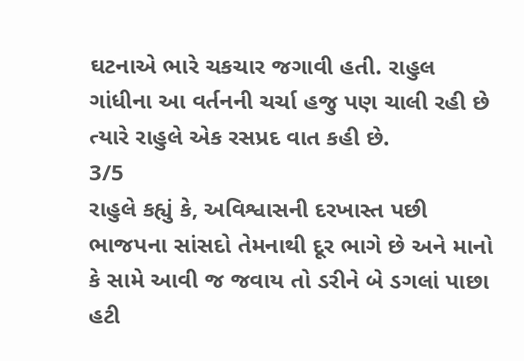ઘટનાએ ભારે ચકચાર જગાવી હતી. રાહુલ ગાંધીના આ વર્તનની ચર્ચા હજુ પણ ચાલી રહી છે ત્યારે રાહુલે એક રસપ્રદ વાત કહી છે.
3/5
રાહુલે કહ્યું કે, અવિશ્વાસની દરખાસ્ત પછી ભાજપના સાંસદો તેમનાથી દૂર ભાગે છે અને માનો કે સામે આવી જ જવાય તો ડરીને બે ડગલાં પાછા હટી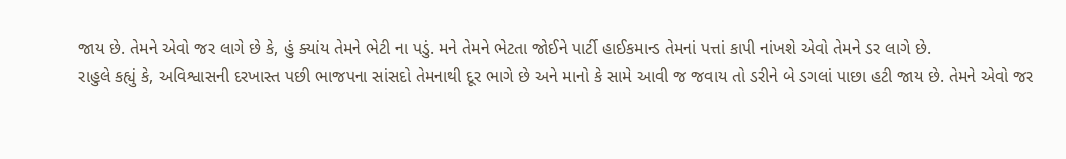જાય છે. તેમને એવો જર લાગે છે કે, હું ક્યાંય તેમને ભેટી ના પડું. મને તેમને ભેટતા જોઈને પાર્ટી હાઈકમાન્ડ તેમનાં પત્તાં કાપી નાંખશે એવો તેમને ડર લાગે છે.
રાહુલે કહ્યું કે, અવિશ્વાસની દરખાસ્ત પછી ભાજપના સાંસદો તેમનાથી દૂર ભાગે છે અને માનો કે સામે આવી જ જવાય તો ડરીને બે ડગલાં પાછા હટી જાય છે. તેમને એવો જર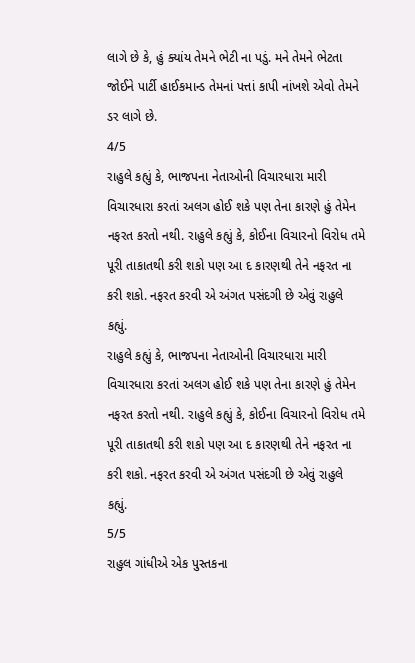લાગે છે કે, હું ક્યાંય તેમને ભેટી ના પડું. મને તેમને ભેટતા જોઈને પાર્ટી હાઈકમાન્ડ તેમનાં પત્તાં કાપી નાંખશે એવો તેમને ડર લાગે છે.
4/5
રાહુલે કહ્યું કે, ભાજપના નેતાઓની વિચારધારા મારી વિચારધારા કરતાં અલગ હોઈ શકે પણ તેના કારણે હું તેમેન નફરત કરતો નથી. રાહુલે કહ્યું કે, કોઈના વિચારનો વિરોધ તમે પૂરી તાકાતથી કરી શકો પણ આ દ કારણથી તેને નફરત ના કરી શકો. નફરત કરવી એ અંગત પસંદગી છે એવું રાહુલે કહ્યું.
રાહુલે કહ્યું કે, ભાજપના નેતાઓની વિચારધારા મારી વિચારધારા કરતાં અલગ હોઈ શકે પણ તેના કારણે હું તેમેન નફરત કરતો નથી. રાહુલે કહ્યું કે, કોઈના વિચારનો વિરોધ તમે પૂરી તાકાતથી કરી શકો પણ આ દ કારણથી તેને નફરત ના કરી શકો. નફરત કરવી એ અંગત પસંદગી છે એવું રાહુલે કહ્યું.
5/5
રાહુલ ગાંધીએ એક પુસ્તકના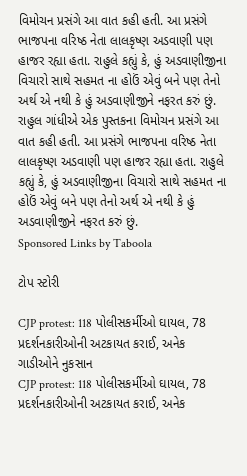વિમોચન પ્રસંગે આ વાત કહી હતી. આ પ્રસંગે ભાજપના વરિષ્ઠ નેતા લાલકૃષ્ણ અડવાણી પણ હાજર રહ્યા હતા. રાહુલે કહ્યું કે, હું અડવાણીજીના વિચારો સાથે સહમત ના હોઉં એવું બને પણ તેનો અર્થ એ નથી કે હું અડવાણીજીને નફરત કરું છું.
રાહુલ ગાંધીએ એક પુસ્તકના વિમોચન પ્રસંગે આ વાત કહી હતી. આ પ્રસંગે ભાજપના વરિષ્ઠ નેતા લાલકૃષ્ણ અડવાણી પણ હાજર રહ્યા હતા. રાહુલે કહ્યું કે, હું અડવાણીજીના વિચારો સાથે સહમત ના હોઉં એવું બને પણ તેનો અર્થ એ નથી કે હું અડવાણીજીને નફરત કરું છું.
Sponsored Links by Taboola

ટોપ સ્ટોરી

CJP protest: 118 પોલીસકર્મીઓ ઘાયલ, 78 પ્રદર્શનકારીઓની અટકાયત કરાઈ, અનેક ગાડીઓને નુકસાન
CJP protest: 118 પોલીસકર્મીઓ ઘાયલ, 78 પ્રદર્શનકારીઓની અટકાયત કરાઈ, અનેક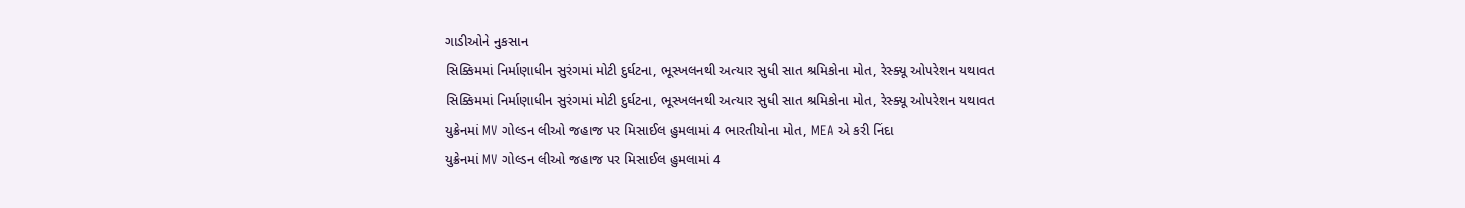ગાડીઓને નુકસાન
સિક્કિમમાં નિર્માણાધીન સુરંગમાં મોટી દુર્ઘટના, ભૂસ્ખલનથી અત્યાર સુધી સાત શ્રમિકોના મોત, રેસ્ક્યૂ ઓપરેશન યથાવત
સિક્કિમમાં નિર્માણાધીન સુરંગમાં મોટી દુર્ઘટના, ભૂસ્ખલનથી અત્યાર સુધી સાત શ્રમિકોના મોત, રેસ્ક્યૂ ઓપરેશન યથાવત
યુક્રેનમાં MV ગોલ્ડન લીઓ જહાજ પર મિસાઈલ હુમલામાં 4 ભારતીયોના મોત, MEA એ કરી નિંદા
યુક્રેનમાં MV ગોલ્ડન લીઓ જહાજ પર મિસાઈલ હુમલામાં 4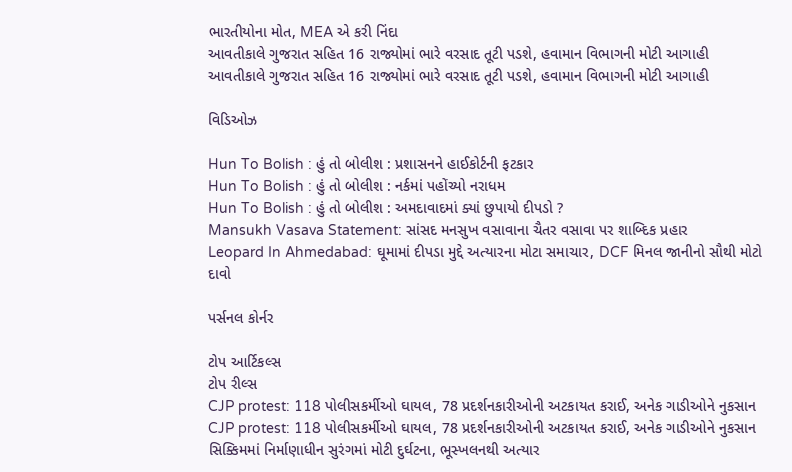ભારતીયોના મોત, MEA એ કરી નિંદા
આવતીકાલે ગુજરાત સહિત 16 રાજ્યોમાં ભારે વરસાદ તૂટી પડશે, હવામાન વિભાગની મોટી આગાહી
આવતીકાલે ગુજરાત સહિત 16 રાજ્યોમાં ભારે વરસાદ તૂટી પડશે, હવામાન વિભાગની મોટી આગાહી

વિડિઓઝ

Hun To Bolish : હું તો બોલીશ : પ્રશાસનને હાઈકોર્ટની ફટકાર
Hun To Bolish : હું તો બોલીશ : નર્કમાં પહોંચ્યો નરાધમ
Hun To Bolish : હું તો બોલીશ : અમદાવાદમાં ક્યાં છુપાયો દીપડો ?
Mansukh Vasava Statement: સાંસદ મનસુખ વસાવાના ચૈતર વસાવા પર શાબ્દિક પ્રહાર
Leopard In Ahmedabad: ઘૂમામાં દીપડા મુદ્દે અત્યારના મોટા સમાચાર, DCF મિનલ જાનીનો સૌથી મોટો દાવો

પર્સનલ કોર્નર

ટોપ આર્ટિકલ્સ
ટોપ રીલ્સ
CJP protest: 118 પોલીસકર્મીઓ ઘાયલ, 78 પ્રદર્શનકારીઓની અટકાયત કરાઈ, અનેક ગાડીઓને નુકસાન
CJP protest: 118 પોલીસકર્મીઓ ઘાયલ, 78 પ્રદર્શનકારીઓની અટકાયત કરાઈ, અનેક ગાડીઓને નુકસાન
સિક્કિમમાં નિર્માણાધીન સુરંગમાં મોટી દુર્ઘટના, ભૂસ્ખલનથી અત્યાર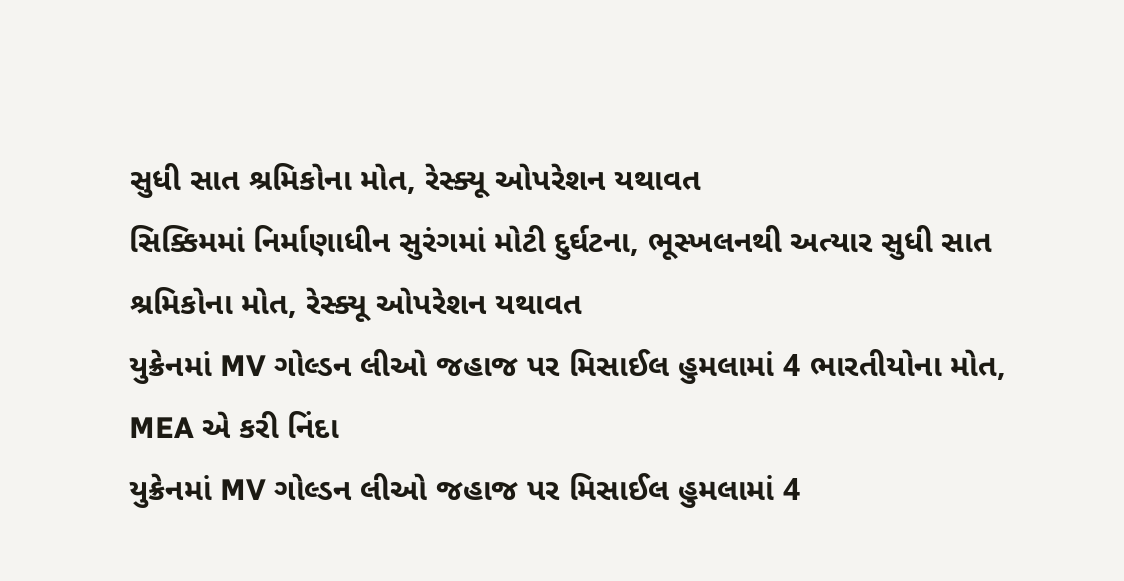સુધી સાત શ્રમિકોના મોત, રેસ્ક્યૂ ઓપરેશન યથાવત
સિક્કિમમાં નિર્માણાધીન સુરંગમાં મોટી દુર્ઘટના, ભૂસ્ખલનથી અત્યાર સુધી સાત શ્રમિકોના મોત, રેસ્ક્યૂ ઓપરેશન યથાવત
યુક્રેનમાં MV ગોલ્ડન લીઓ જહાજ પર મિસાઈલ હુમલામાં 4 ભારતીયોના મોત, MEA એ કરી નિંદા
યુક્રેનમાં MV ગોલ્ડન લીઓ જહાજ પર મિસાઈલ હુમલામાં 4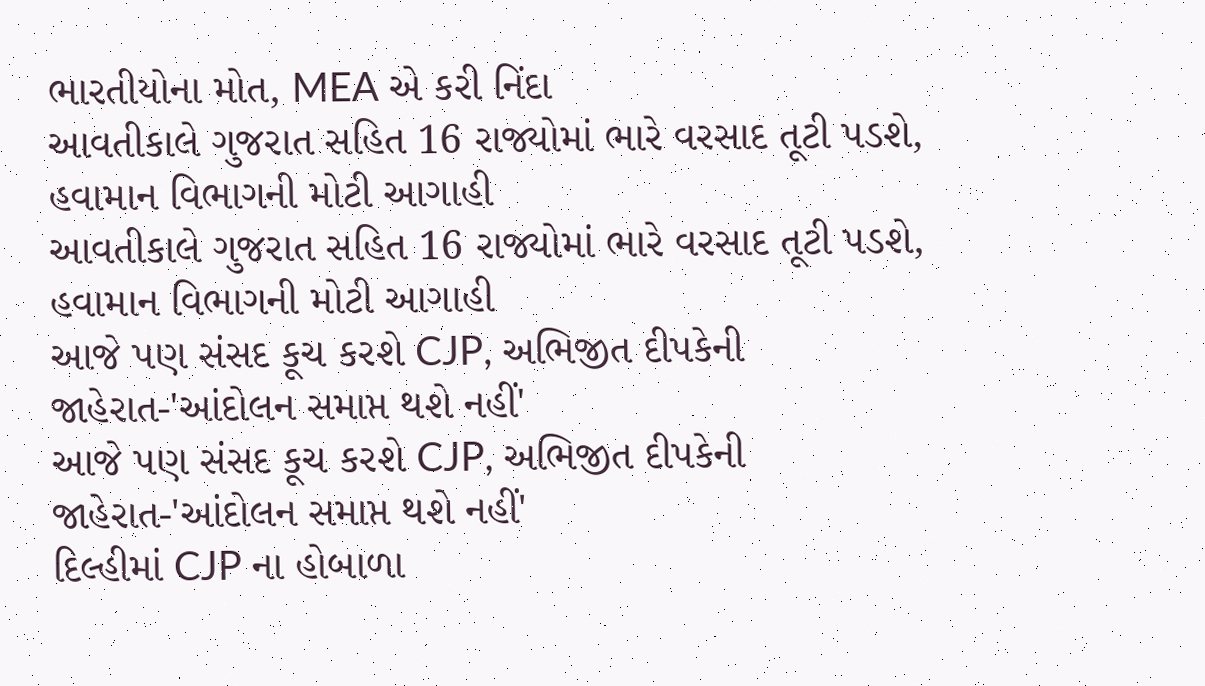ભારતીયોના મોત, MEA એ કરી નિંદા
આવતીકાલે ગુજરાત સહિત 16 રાજ્યોમાં ભારે વરસાદ તૂટી પડશે, હવામાન વિભાગની મોટી આગાહી
આવતીકાલે ગુજરાત સહિત 16 રાજ્યોમાં ભારે વરસાદ તૂટી પડશે, હવામાન વિભાગની મોટી આગાહી
આજે પણ સંસદ કૂચ કરશે CJP, અભિજીત દીપકેની જાહેરાત-'આંદોલન સમાપ્ત થશે નહીં'
આજે પણ સંસદ કૂચ કરશે CJP, અભિજીત દીપકેની જાહેરાત-'આંદોલન સમાપ્ત થશે નહીં'
દિલ્હીમાં CJP ના હોબાળા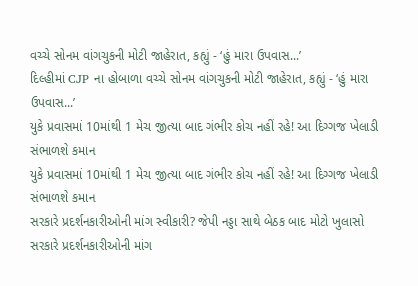વચ્ચે સોનમ વાંગચુકની મોટી જાહેરાત, કહ્યું - ‘હું મારા ઉપવાસ...’
દિલ્હીમાં CJP ના હોબાળા વચ્ચે સોનમ વાંગચુકની મોટી જાહેરાત, કહ્યું - ‘હું મારા ઉપવાસ...’
યુકે પ્રવાસમાં 10માંથી 1 મેચ જીત્યા બાદ ગંભીર કોચ નહીં રહે! આ દિગ્ગજ ખેલાડી સંભાળશે કમાન
યુકે પ્રવાસમાં 10માંથી 1 મેચ જીત્યા બાદ ગંભીર કોચ નહીં રહે! આ દિગ્ગજ ખેલાડી સંભાળશે કમાન
સરકારે પ્રદર્શનકારીઓની માંગ સ્વીકારી? જેપી નડ્ડા સાથે બેઠક બાદ મોટો ખુલાસો
સરકારે પ્રદર્શનકારીઓની માંગ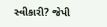સ્વીકારી? જેપી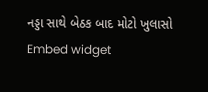નડ્ડા સાથે બેઠક બાદ મોટો ખુલાસો
Embed widget